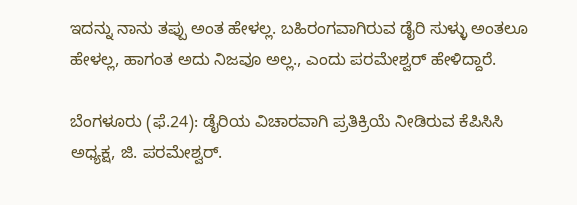ಇದನ್ನು ನಾನು ತಪ್ಪು ಅಂತ ಹೇಳಲ್ಲ. ಬಹಿರಂಗವಾಗಿರುವ ಡೈರಿ ಸುಳ್ಳು ಅಂತಲೂ ಹೇಳಲ್ಲ, ಹಾಗಂತ ಅದು ನಿಜವೂ ಅಲ್ಲ., ಎಂದು ಪರಮೇಶ್ವರ್ ಹೇಳಿದ್ದಾರೆ.

ಬೆಂಗಳೂರು (ಫೆ.24): ಡೈರಿಯ ವಿಚಾರವಾಗಿ ಪ್ರತಿಕ್ರಿಯೆ ನೀಡಿರುವ ಕೆಪಿಸಿಸಿ ಅಧ್ಯಕ್ಷ, ಜಿ. ಪರಮೇಶ್ವರ್.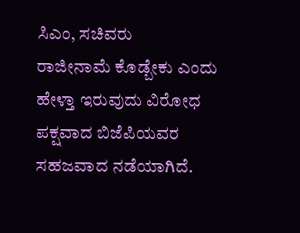ಸಿಎಂ, ಸಚಿವರು ರಾಜೀನಾಮೆ ‌ಕೊಡ್ಬೇಕು ಎಂದು ಹೇಳ್ತಾ ಇರುವುದು ವಿರೋಧ ಪಕ್ಷವಾದ ಬಿಜೆಪಿಯವರ ಸಹಜವಾದ ನಡೆಯಾಗಿದೆ.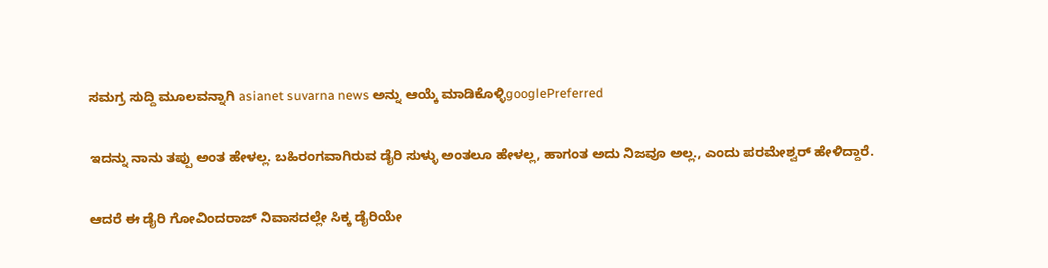ಸಮಗ್ರ ಸುದ್ದಿ ಮೂಲವನ್ನಾಗಿ asianet suvarna news ಅನ್ನು ಆಯ್ಕೆ ಮಾಡಿಕೊಳ್ಳಿgooglePreferred

ಇದನ್ನು ನಾನು ತಪ್ಪು ಅಂತ ಹೇಳಲ್ಲ. ಬಹಿರಂಗವಾಗಿರುವ ಡೈರಿ ಸುಳ್ಳು ಅಂತಲೂ ಹೇಳಲ್ಲ, ಹಾಗಂತ ಅದು ನಿಜವೂ ಅಲ್ಲ., ಎಂದು ಪರಮೇಶ್ವರ್ ಹೇಳಿದ್ದಾರೆ.

ಆದರೆ ಈ ಡೈರಿ ಗೋವಿಂದರಾಜ್ ನಿವಾಸದಲ್ಲೇ ಸಿಕ್ಕ ಡೈರಿಯೇ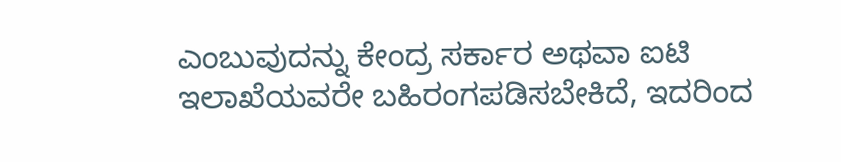ಎಂಬುವುದನ್ನು ಕೇಂದ್ರ ಸರ್ಕಾರ ಅಥವಾ ಐಟಿ ಇಲಾಖೆಯವರೇ ಬಹಿರಂಗಪಡಿಸಬೇಕಿದೆ, ಇದರಿಂದ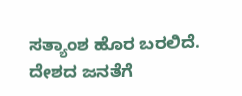ಸತ್ಯಾಂಶ ಹೊರ ಬರಲಿದೆ. ದೇಶದ ಜನತೆಗೆ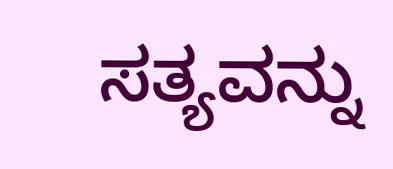ಸತ್ಯವನ್ನು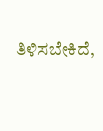ತಿಳಿಸಬೇಕಿದೆ,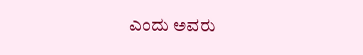ಎಂದು ಅವರು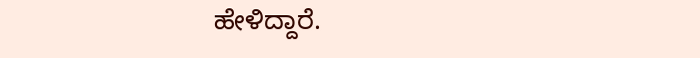ಹೇಳಿದ್ದಾರೆ.